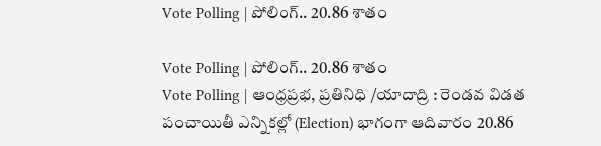Vote Polling | పోలింగ్.. 20.86 శాతం

Vote Polling | పోలింగ్.. 20.86 శాతం
Vote Polling | ఆంధ్రప్రభ, ప్రతినిధి /యాదాద్రి : రెండవ విడత పంచాయితీ ఎన్నికల్లో (Election) భాగంగా ఆదివారం 20.86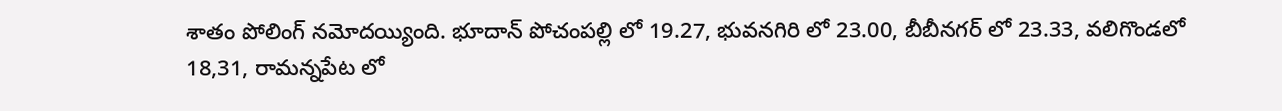శాతం పోలింగ్ నమోదయ్యింది. భూదాన్ పోచంపల్లి లో 19.27, భువనగిరి లో 23.00, బీబీనగర్ లో 23.33, వలిగొండలో 18,31, రామన్నపేట లో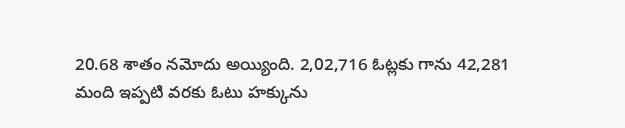20.68 శాతం నమోదు అయ్యింది. 2,02,716 ఓట్లకు గాను 42,281 మంది ఇప్పటి వరకు ఓటు హక్కును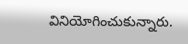వినియోగించుకున్నారు.